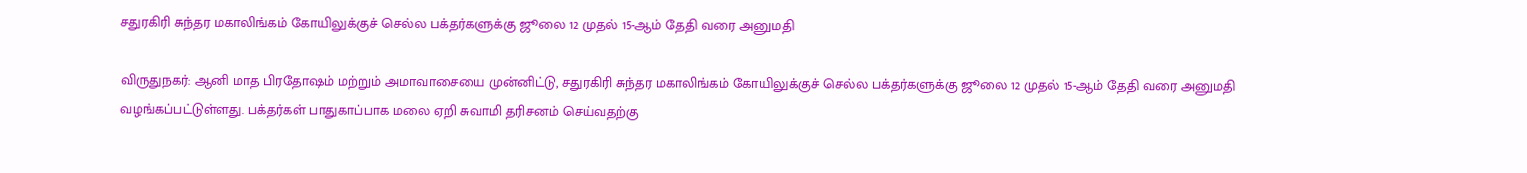சதுரகிரி சுந்தர மகாலிங்கம் கோயிலுக்குச் செல்ல பக்தர்களுக்கு ஜூலை 12 முதல் 15-ஆம் தேதி வரை அனுமதி

விருதுநகர்: ஆனி மாத பிரதோஷம் மற்றும் அமாவாசையை முன்னிட்டு, சதுரகிரி சுந்தர மகாலிங்கம் கோயிலுக்குச் செல்ல பக்தர்களுக்கு ஜூலை 12 முதல் 15-ஆம் தேதி வரை அனுமதி வழங்கப்பட்டுள்ளது. பக்தர்கள் பாதுகாப்பாக மலை ஏறி சுவாமி தரிசனம் செய்வதற்கு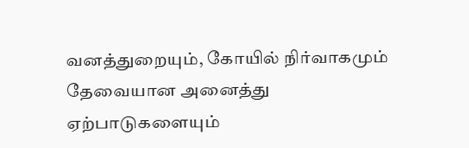வனத்துறையும், கோயில் நிர்வாகமும் தேவையான அனைத்து ஏற்பாடுகளையும்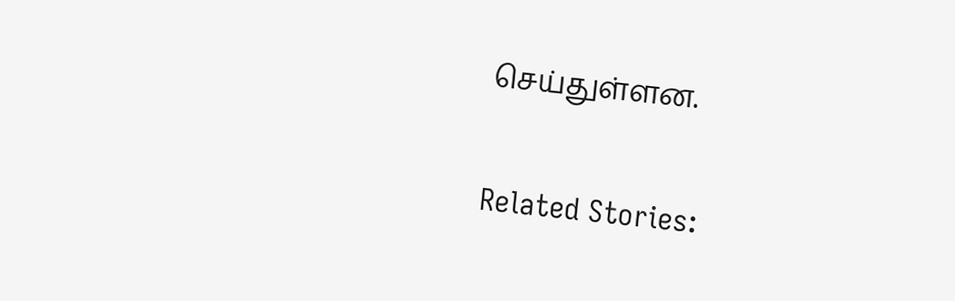செய்துள்ளன.

Related Stories: